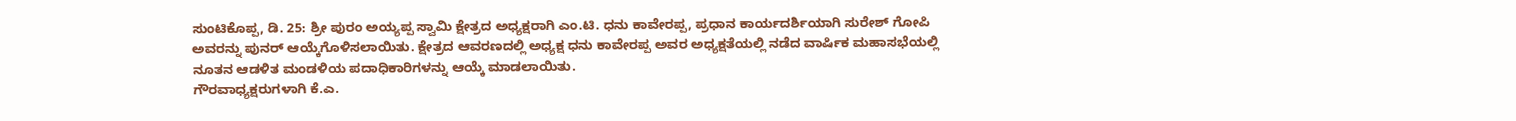ಸುಂಟಿಕೊಪ್ಪ, ಡಿ. 25: ಶ್ರೀ ಪುರಂ ಅಯ್ಯಪ್ಪ ಸ್ವಾಮಿ ಕ್ಷೇತ್ರದ ಅಧ್ಯಕ್ಷರಾಗಿ ಎಂ.ಟಿ. ಧನು ಕಾವೇರಪ್ಪ, ಪ್ರಧಾನ ಕಾರ್ಯದರ್ಶಿಯಾಗಿ ಸುರೇಶ್ ಗೋಪಿ ಅವರನ್ನು ಪುನರ್ ಆಯ್ಕೆಗೊಳಿಸಲಾಯಿತು. ಕ್ಷೇತ್ರದ ಆವರಣದಲ್ಲಿ ಅಧ್ಯಕ್ಷ ಧನು ಕಾವೇರಪ್ಪ ಅವರ ಅಧ್ಯಕ್ಷತೆಯಲ್ಲಿ ನಡೆದ ವಾರ್ಷಿಕ ಮಹಾಸಭೆಯಲ್ಲಿ ನೂತನ ಆಡಳಿತ ಮಂಡಳಿಯ ಪದಾಧಿಕಾರಿಗಳನ್ನು ಆಯ್ಕೆ ಮಾಡಲಾಯಿತು.
ಗೌರವಾಧ್ಯಕ್ಷರುಗಳಾಗಿ ಕೆ.ಎ.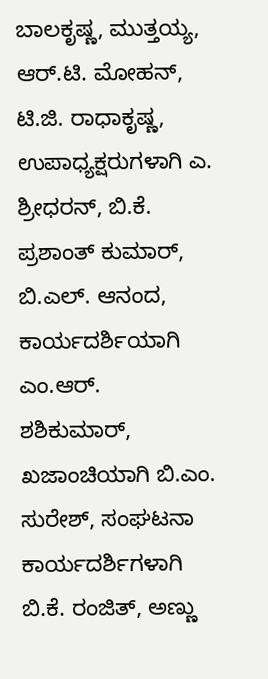ಬಾಲಕೃಷ್ಣ, ಮುತ್ತಯ್ಯ, ಆರ್.ಟಿ. ಮೋಹನ್, ಟಿ.ಜಿ. ರಾಧಾಕೃಷ್ಣ, ಉಪಾಧ್ಯಕ್ಷರುಗಳಾಗಿ ಎ. ಶ್ರೀಧರನ್, ಬಿ.ಕೆ. ಪ್ರಶಾಂತ್ ಕುಮಾರ್, ಬಿ.ಎಲ್. ಆನಂದ, ಕಾರ್ಯದರ್ಶಿಯಾಗಿ ಎಂ.ಆರ್. ಶಶಿಕುಮಾರ್, ಖಜಾಂಚಿಯಾಗಿ ಬಿ.ಎಂ. ಸುರೇಶ್, ಸಂಘಟನಾ ಕಾರ್ಯದರ್ಶಿಗಳಾಗಿ ಬಿ.ಕೆ. ರಂಜಿತ್, ಅಣ್ಣು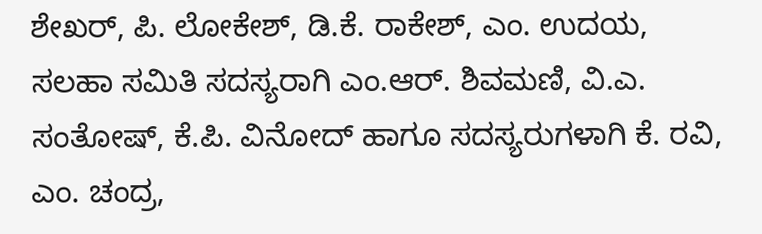ಶೇಖರ್, ಪಿ. ಲೋಕೇಶ್, ಡಿ.ಕೆ. ರಾಕೇಶ್, ಎಂ. ಉದಯ, ಸಲಹಾ ಸಮಿತಿ ಸದಸ್ಯರಾಗಿ ಎಂ.ಆರ್. ಶಿವಮಣಿ, ವಿ.ಎ. ಸಂತೋಷ್, ಕೆ.ಪಿ. ವಿನೋದ್ ಹಾಗೂ ಸದಸ್ಯರುಗಳಾಗಿ ಕೆ. ರವಿ, ಎಂ. ಚಂದ್ರ,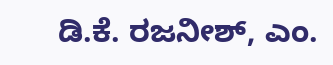ಡಿ.ಕೆ. ರಜನೀಶ್, ಎಂ.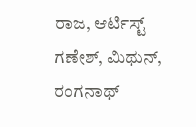ರಾಜ, ಆರ್ಟಿಸ್ಟ್ ಗಣೇಶ್, ಮಿಥುನ್, ರಂಗನಾಥ್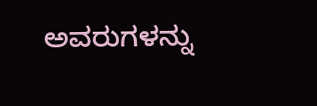ಅವರುಗಳನ್ನು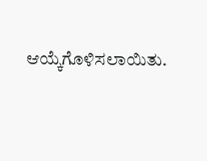ಆಯ್ಕೆಗೊಳಿಸಲಾಯಿತು.